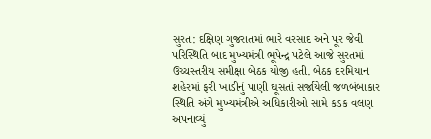સુરત: દક્ષિણ ગુજરાતમાં ભારે વરસાદ અને પૂર જેવી પરિસ્થિતિ બાદ મુખ્યમંત્રી ભૂપેન્દ્ર પટેલે આજે સુરતમાં ઉચ્ચસ્તરીય સમીક્ષા બેઠક યોજી હતી. બેઠક દરમિયાન શહેરમાં ફરી ખાડીનું પાણી ઘૂસતાં સર્જાયેલી જળબંબાકાર સ્થિતિ અંગે મુખ્યમંત્રીએ અધિકારીઓ સામે કડક વલણ અપનાવ્યું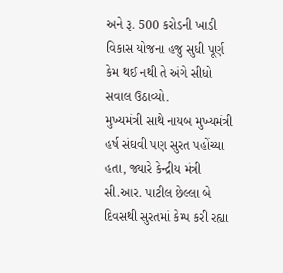અને રૂ. 500 કરોડની ખાડી વિકાસ યોજના હજુ સુધી પૂર્ણ કેમ થઈ નથી તે અંગે સીધો સવાલ ઉઠાવ્યો.
મુખ્યમંત્રી સાથે નાયબ મુખ્યમંત્રી હર્ષ સંઘવી પણ સુરત પહોંચ્યા હતા, જ્યારે કેન્દ્રીય મંત્રી સી.આર. પાટીલ છેલ્લા બે દિવસથી સુરતમાં કેમ્પ કરી રહ્યા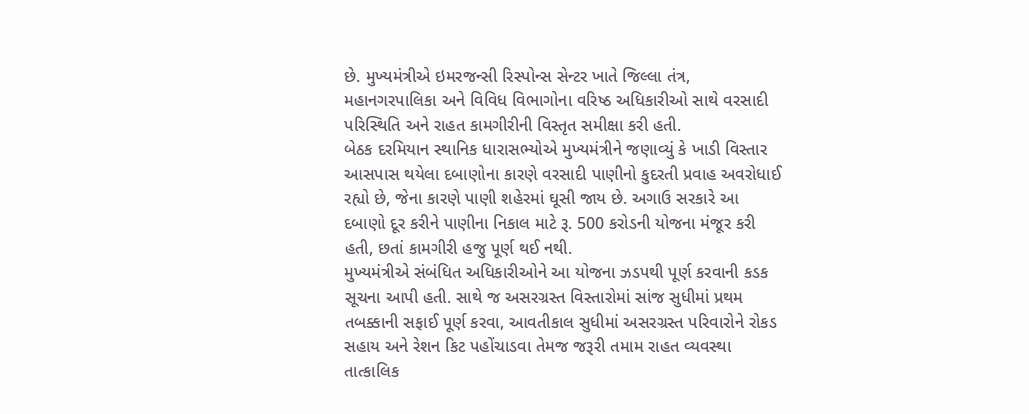છે. મુખ્યમંત્રીએ ઇમરજન્સી રિસ્પોન્સ સેન્ટર ખાતે જિલ્લા તંત્ર, મહાનગરપાલિકા અને વિવિધ વિભાગોના વરિષ્ઠ અધિકારીઓ સાથે વરસાદી પરિસ્થિતિ અને રાહત કામગીરીની વિસ્તૃત સમીક્ષા કરી હતી.
બેઠક દરમિયાન સ્થાનિક ધારાસભ્યોએ મુખ્યમંત્રીને જણાવ્યું કે ખાડી વિસ્તાર આસપાસ થયેલા દબાણોના કારણે વરસાદી પાણીનો કુદરતી પ્રવાહ અવરોધાઈ રહ્યો છે, જેના કારણે પાણી શહેરમાં ઘૂસી જાય છે. અગાઉ સરકારે આ દબાણો દૂર કરીને પાણીના નિકાલ માટે રૂ. 500 કરોડની યોજના મંજૂર કરી હતી, છતાં કામગીરી હજુ પૂર્ણ થઈ નથી.
મુખ્યમંત્રીએ સંબંધિત અધિકારીઓને આ યોજના ઝડપથી પૂર્ણ કરવાની કડક સૂચના આપી હતી. સાથે જ અસરગ્રસ્ત વિસ્તારોમાં સાંજ સુધીમાં પ્રથમ તબક્કાની સફાઈ પૂર્ણ કરવા, આવતીકાલ સુધીમાં અસરગ્રસ્ત પરિવારોને રોકડ સહાય અને રેશન કિટ પહોંચાડવા તેમજ જરૂરી તમામ રાહત વ્યવસ્થા તાત્કાલિક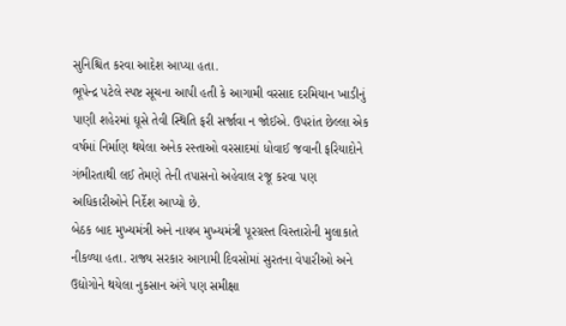સુનિશ્ચિત કરવા આદેશ આપ્યા હતા.
ભૂપેન્દ્ર પટેલે સ્પષ્ટ સૂચના આપી હતી કે આગામી વરસાદ દરમિયાન ખાડીનું પાણી શહેરમાં ઘૂસે તેવી સ્થિતિ ફરી સર્જાવા ન જોઈએ. ઉપરાંત છેલ્લા એક વર્ષમાં નિર્માણ થયેલા અનેક રસ્તાઓ વરસાદમાં ધોવાઈ જવાની ફરિયાદોને ગંભીરતાથી લઈ તેમણે તેની તપાસનો અહેવાલ રજૂ કરવા પણ અધિકારીઓને નિર્દેશ આપ્યો છે.
બેઠક બાદ મુખ્યમંત્રી અને નાયબ મુખ્યમંત્રી પૂરગ્રસ્ત વિસ્તારોની મુલાકાતે નીકળ્યા હતા. રાજ્ય સરકાર આગામી દિવસોમાં સુરતના વેપારીઓ અને ઉદ્યોગોને થયેલા નુકસાન અંગે પણ સમીક્ષા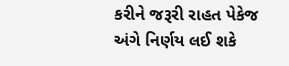કરીને જરૂરી રાહત પેકેજ અંગે નિર્ણય લઈ શકે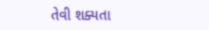તેવી શક્યતા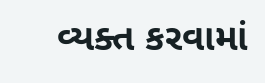વ્યક્ત કરવામાં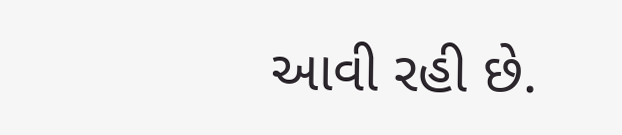આવી રહી છે.